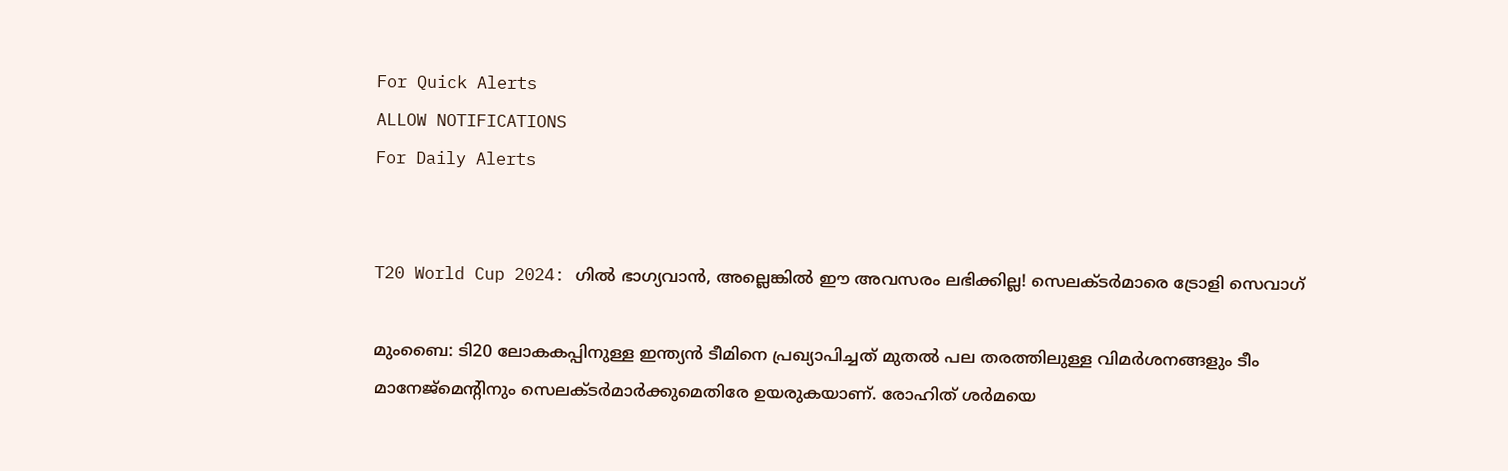For Quick Alerts
ALLOW NOTIFICATIONS
For Daily Alerts


T20 World Cup 2024: ഗില്‍ ഭാഗ്യവാന്‍, അല്ലെങ്കില്‍ ഈ അവസരം ലഭിക്കില്ല! സെലക്ടര്‍മാരെ ട്രോളി സെവാഗ്

മുംബൈ: ടി20 ലോകകപ്പിനുള്ള ഇന്ത്യന്‍ ടീമിനെ പ്രഖ്യാപിച്ചത് മുതല്‍ പല തരത്തിലുള്ള വിമര്‍ശനങ്ങളും ടീം മാനേജ്‌മെന്റിനും സെലക്ടര്‍മാര്‍ക്കുമെതിരേ ഉയരുകയാണ്. രോഹിത് ശര്‍മയെ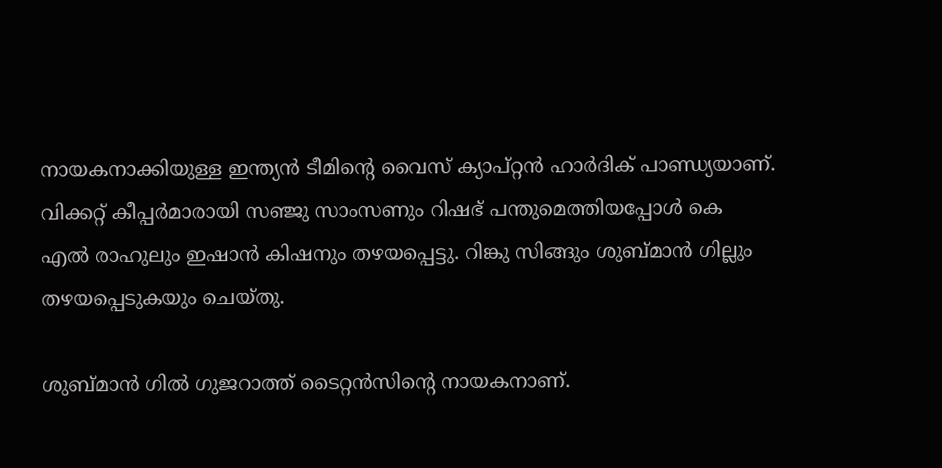നായകനാക്കിയുള്ള ഇന്ത്യന്‍ ടീമിന്റെ വൈസ് ക്യാപ്റ്റന്‍ ഹാര്‍ദിക് പാണ്ഡ്യയാണ്. വിക്കറ്റ് കീപ്പര്‍മാരായി സഞ്ജു സാംസണും റിഷഭ് പന്തുമെത്തിയപ്പോള്‍ കെ എല്‍ രാഹുലും ഇഷാന്‍ കിഷനും തഴയപ്പെട്ടു. റിങ്കു സിങ്ങും ശുബ്മാന്‍ ഗില്ലും തഴയപ്പെടുകയും ചെയ്തു.

ശുബ്മാന്‍ ഗില്‍ ഗുജറാത്ത് ടൈറ്റന്‍സിന്റെ നായകനാണ്.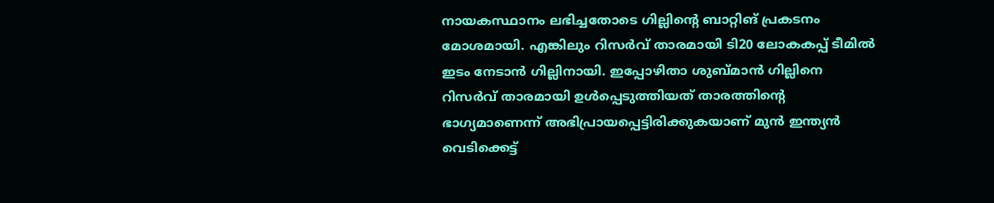നായകസ്ഥാനം ലഭിച്ചതോടെ ഗില്ലിന്റെ ബാറ്റിങ് പ്രകടനം മോശമായി. എങ്കിലും റിസര്‍വ് താരമായി ടി20 ലോകകപ്പ് ടീമില്‍ ഇടം നേടാന്‍ ഗില്ലിനായി. ഇപ്പോഴിതാ ശുബ്മാന്‍ ഗില്ലിനെ റിസര്‍വ് താരമായി ഉള്‍പ്പെടുത്തിയത് താരത്തിന്റെ ഭാഗ്യമാണെന്ന് അഭിപ്രായപ്പെട്ടിരിക്കുകയാണ് മുന്‍ ഇന്ത്യന്‍ വെടിക്കെട്ട്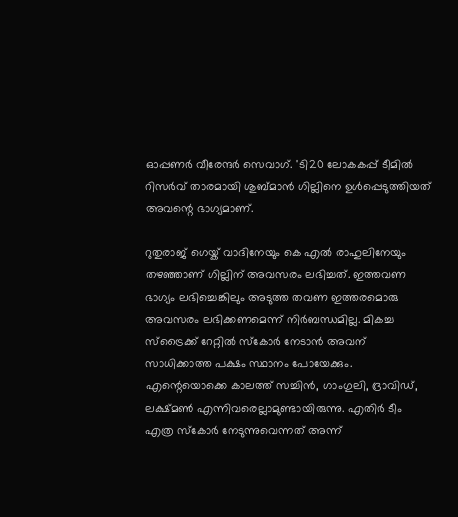ഓപ്പണര്‍ വീരേന്ദര്‍ സെവാഗ്. 'ടി20 ലോകകപ്പ് ടീമില്‍ റിസര്‍വ് താരമായി ശുബ്മാന്‍ ഗില്ലിനെ ഉള്‍പ്പെടുത്തിയത് അവന്റെ ഭാഗ്യമാണ്.

റുതുരാജ് ഗെയ്ക് വാദിനേയും കെ എല്‍ രാഹുലിനേയും തഴഞ്ഞാണ് ഗില്ലിന് അവസരം ലഭിച്ചത്. ഇത്തവണ ഭാഗ്യം ലഭിച്ചെങ്കിലും അടുത്ത തവണ ഇത്തരമൊരു അവസരം ലഭിക്കണമെന്ന് നിര്‍ബന്ധമില്ല. മികച്ച സ്‌ട്രൈക്ക് റേറ്റില്‍ സ്‌കോര്‍ നേടാന്‍ അവന് സാധിക്കാത്ത പക്ഷം സ്ഥാനം പോയേക്കും. എന്റെയൊക്കെ കാലത്ത് സച്ചിന്‍, ഗാംഗുലി, ദ്രാവിഡ്, ലക്ഷ്മണ്‍ എന്നിവരെല്ലാമുണ്ടായിരുന്നു. എതിര്‍ ടീം എത്ര സ്‌കോര്‍ നേടുന്നുവെന്നത് അന്ന്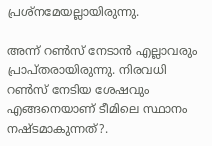പ്രശ്‌നമേയല്ലായിരുന്നു.

അന്ന് റണ്‍സ് നേടാന്‍ എല്ലാവരും പ്രാപ്തരായിരുന്നു. നിരവധി റണ്‍സ് നേടിയ ശേഷവും എങ്ങനെയാണ് ടീമിലെ സ്ഥാനം നഷ്ടമാകുന്നത്?.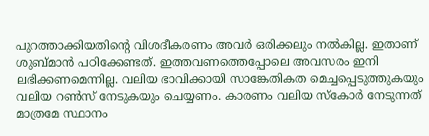പുറത്താക്കിയതിന്റെ വിശദീകരണം അവര്‍ ഒരിക്കലും നല്‍കില്ല. ഇതാണ് ശുബ്മാന്‍ പഠിക്കേണ്ടത്. ഇത്തവണത്തെപ്പോലെ അവസരം ഇനി ലഭിക്കണമെന്നില്ല. വലിയ ഭാവിക്കായി സാങ്കേതികത മെച്ചപ്പെടുത്തുകയും വലിയ റണ്‍സ് നേടുകയും ചെയ്യണം. കാരണം വലിയ സ്‌കോര്‍ നേടുന്നത് മാത്രമേ സ്ഥാനം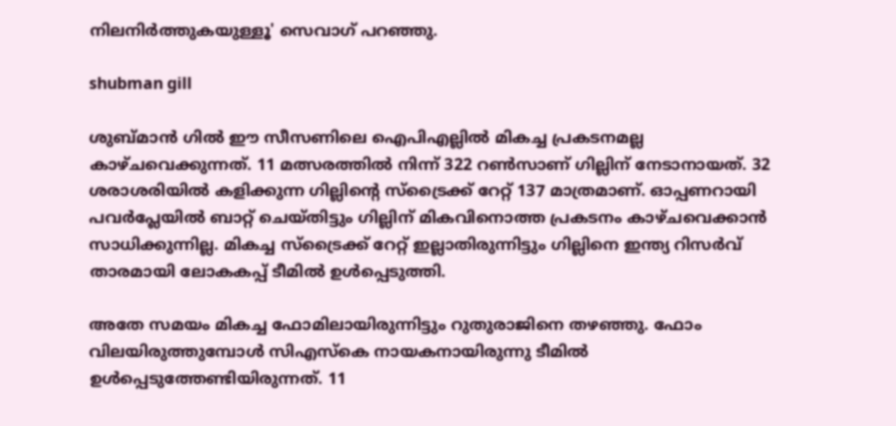നിലനിര്‍ത്തുകയുള്ളൂ' സെവാഗ് പറഞ്ഞു.

shubman gill

ശുബ്മാന്‍ ഗില്‍ ഈ സീസണിലെ ഐപിഎല്ലില്‍ മികച്ച പ്രകടനമല്ല കാഴ്ചവെക്കുന്നത്. 11 മത്സരത്തില്‍ നിന്ന് 322 റണ്‍സാണ് ഗില്ലിന് നേടാനായത്. 32 ശരാശരിയില്‍ കളിക്കുന്ന ഗില്ലിന്റെ സ്‌ട്രൈക്ക് റേറ്റ് 137 മാത്രമാണ്. ഓപ്പണറായി പവര്‍പ്ലേയില്‍ ബാറ്റ് ചെയ്തിട്ടും ഗില്ലിന് മികവിനൊത്ത പ്രകടനം കാഴ്ചവെക്കാന്‍ സാധിക്കുന്നില്ല. മികച്ച സ്‌ട്രൈക്ക് റേറ്റ് ഇല്ലാതിരുന്നിട്ടും ഗില്ലിനെ ഇന്ത്യ റിസര്‍വ് താരമായി ലോകകപ്പ് ടീമില്‍ ഉള്‍പ്പെടുത്തി.

അതേ സമയം മികച്ച ഫോമിലായിരുന്നിട്ടും റുതുരാജിനെ തഴഞ്ഞു. ഫോം വിലയിരുത്തുമ്പോള്‍ സിഎസ്‌കെ നായകനായിരുന്നു ടീമില്‍ ഉള്‍പ്പെടുത്തേണ്ടിയിരുന്നത്. 11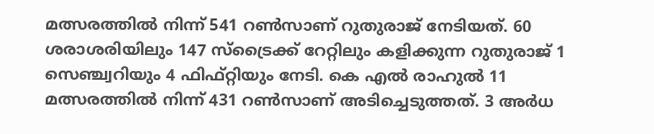മത്സരത്തില്‍ നിന്ന് 541 റണ്‍സാണ് റുതുരാജ് നേടിയത്. 60 ശരാശരിയിലും 147 സ്‌ട്രൈക്ക് റേറ്റിലും കളിക്കുന്ന റുതുരാജ് 1 സെഞ്ച്വറിയും 4 ഫിഫ്റ്റിയും നേടി. കെ എല്‍ രാഹുല്‍ 11 മത്സരത്തില്‍ നിന്ന് 431 റണ്‍സാണ് അടിച്ചെടുത്തത്. 3 അര്‍ധ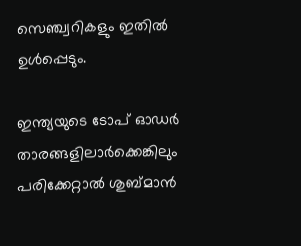സെഞ്ച്വറികളും ഇതില്‍ ഉള്‍പ്പെടും.

ഇന്ത്യയുടെ ടോപ് ഓഡര്‍ താരങ്ങളിലാര്‍ക്കെങ്കിലും പരിക്കേറ്റാല്‍ ശുബ്മാന്‍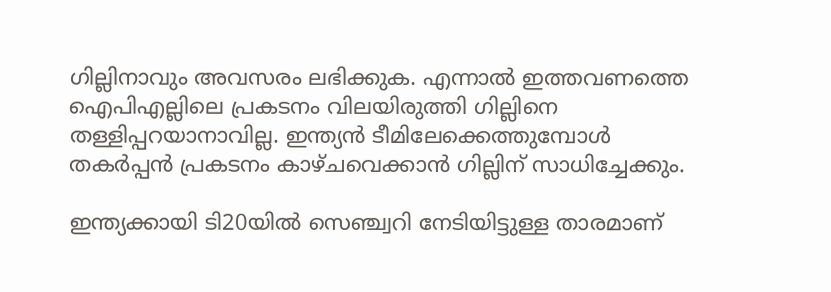ഗില്ലിനാവും അവസരം ലഭിക്കുക. എന്നാല്‍ ഇത്തവണത്തെ ഐപിഎല്ലിലെ പ്രകടനം വിലയിരുത്തി ഗില്ലിനെ തള്ളിപ്പറയാനാവില്ല. ഇന്ത്യന്‍ ടീമിലേക്കെത്തുമ്പോള്‍ തകര്‍പ്പന്‍ പ്രകടനം കാഴ്ചവെക്കാന്‍ ഗില്ലിന് സാധിച്ചേക്കും.

ഇന്ത്യക്കായി ടി20യില്‍ സെഞ്ച്വറി നേടിയിട്ടുള്ള താരമാണ്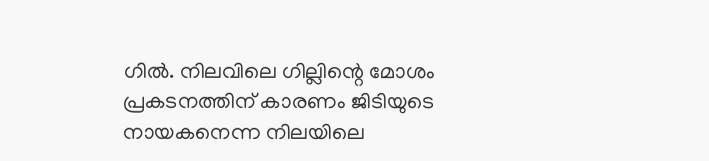ഗില്‍. നിലവിലെ ഗില്ലിന്റെ മോശം പ്രകടനത്തിന് കാരണം ജിടിയുടെ നായകനെന്ന നിലയിലെ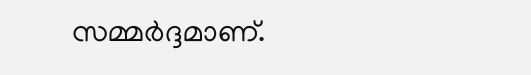സമ്മര്‍ദ്ദമാണ്.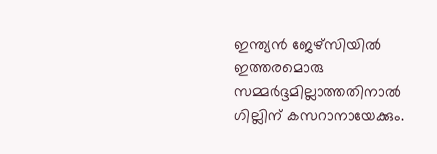ഇന്ത്യന്‍ ജേഴ്‌സിയില്‍ ഇത്തരമൊരു സമ്മര്‍ദ്ദമില്ലാത്തതിനാല്‍ ഗില്ലിന് കസറാനായേക്കും.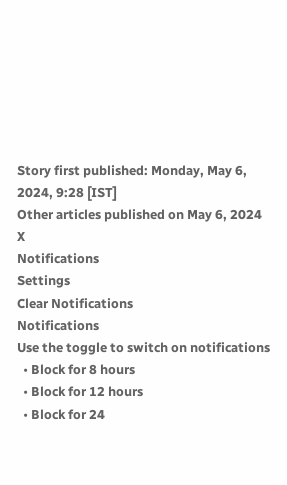Story first published: Monday, May 6, 2024, 9:28 [IST]
Other articles published on May 6, 2024
X
Notifications
Settings
Clear Notifications
Notifications
Use the toggle to switch on notifications
  • Block for 8 hours
  • Block for 12 hours
  • Block for 24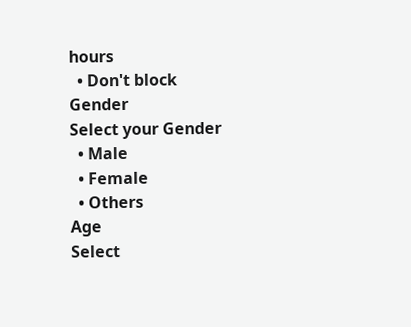hours
  • Don't block
Gender
Select your Gender
  • Male
  • Female
  • Others
Age
Select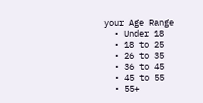your Age Range
  • Under 18
  • 18 to 25
  • 26 to 35
  • 36 to 45
  • 45 to 55
  • 55+